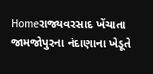Homeરાજ્યવરસાદ ખેંચાતા જામજોપુરના નંદાણાના ખેડૂતે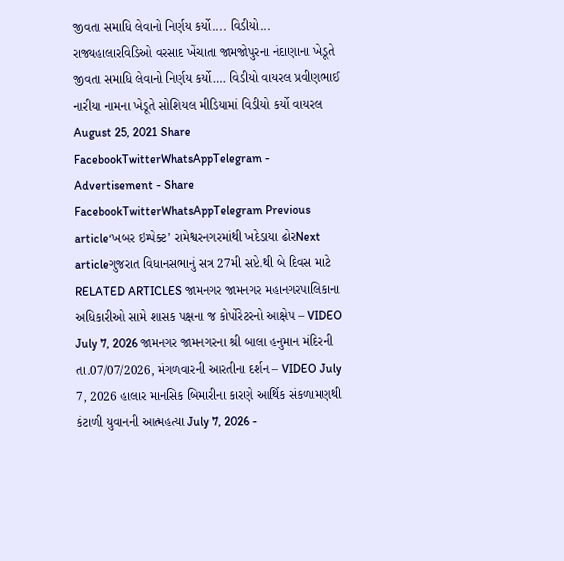જીવતા સમાધિ લેવાનો નિર્ણય કર્યો.... વિડીયો... રાજ્યહાલારવિડિઓ વરસાદ ખેંચાતા જામજોપુરના નંદાણાના ખેડૂતે જીવતા સમાધિ લેવાનો નિર્ણય કર્યો…. વિડીયો વાયરલ પ્રવીણભાઈ નારીયા નામના ખેડૂતે સોશિયલ મીડિયામાં વિડીયો કર્યો વાયરલ August 25, 2021 Share FacebookTwitterWhatsAppTelegram - Advertisement - Share FacebookTwitterWhatsAppTelegram Previous article‘ખબર ઇમ્પેક્ટ’ રામેશ્વરનગરમાંથી ખદેડાયા ઢોરNext articleગુજરાત વિધાનસભાનું સત્ર 27મી સપ્ટે.થી બે દિવસ માટે RELATED ARTICLES જામનગર જામનગર મહાનગરપાલિકાના અધિકારીઓ સામે શાસક પક્ષના જ કોર્પોરેટરનો આક્ષેપ – VIDEO July 7, 2026 જામનગર જામનગરના શ્રી બાલા હનુમાન મંદિરની તા.07/07/2026, મંગળવારની આરતીના દર્શન – VIDEO July 7, 2026 હાલાર માનસિક બિમારીના કારણે આર્થિક સંકળામણથી કંટાળી યુવાનની આત્મહત્યા July 7, 2026 -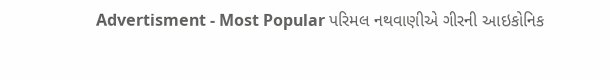Advertisment - Most Popular પરિમલ નથવાણીએ ગીરની આઇકોનિક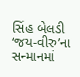સિંહ બેલડી ‘જય-વીરુ’ના સન્માનમાં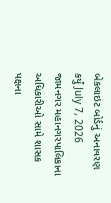બેકલાઇટ બોર્ડનું અનાવરણ કર્યું July 7, 2026 જામનગર મહાનગરપાલિકાના અધિકારીઓ સામે શાસક પક્ષના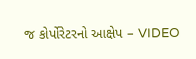જ કોર્પોરેટરનો આક્ષેપ – VIDEO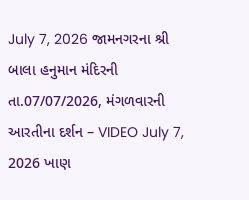July 7, 2026 જામનગરના શ્રી બાલા હનુમાન મંદિરની તા.07/07/2026, મંગળવારની આરતીના દર્શન – VIDEO July 7, 2026 ખાણ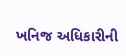ખનિજ અધિકારીની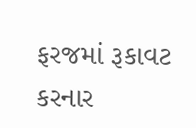ફરજમાં રૂકાવટ કરનાર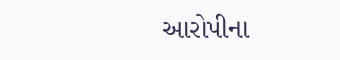આરોપીના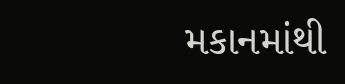મકાનમાંથી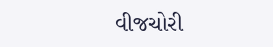વીજચોરી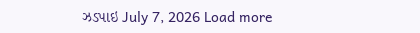ઝડપાઇ July 7, 2026 Load more